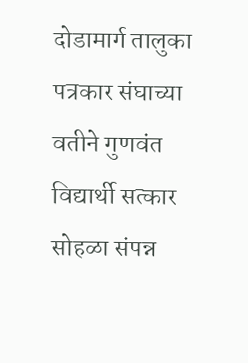दोडामार्ग तालुका पत्रकार संघाच्या वतीने गुणवंत विद्यार्थी सत्कार सोहळा संपन्न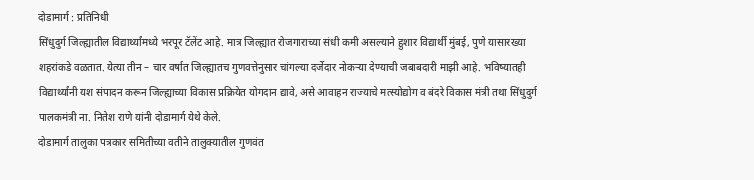दोडामार्ग : प्रतिनिधी
सिंधुदुर्ग जिल्ह्यातील विद्यार्थ्यांमध्ये भरपूर टॅलेंट आहे. मात्र जिल्ह्यात रोजगाराच्या संधी कमी असल्याने हुशार विद्यार्थी मुंबई, पुणे यासारख्या शहरांकडे वळतात. येत्या तीन – चार वर्षात जिल्ह्यातच गुणवत्तेनुसार चांगल्या दर्जेदार नोकऱ्या देण्याची जबाबदारी माझी आहे. भविष्यातही विद्यार्थ्यांनी यश संपादन करून जिल्ह्याच्या विकास प्रक्रियेत योगदान द्यावे, असे आवाहन राज्याचे मत्स्योद्योग व बंदरे विकास मंत्री तथा सिंधुदुर्ग पालकमंत्री ना. नितेश राणे यांनी दोडामार्ग येथे केले.
दोडामार्ग तालुका पत्रकार समितीच्या वतीने तालुक्यातील गुणवंत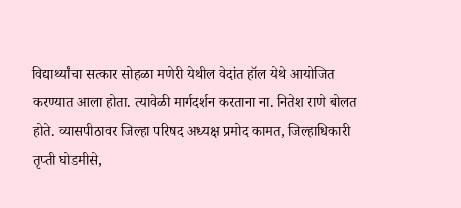विद्यार्थ्यांचा सत्कार सोहळा मणेरी येथील वेदांत हॉल येथे आयोजित करण्यात आला होता. त्यावेळी मार्गदर्शन करताना ना. नितेश राणे बोलत होते. व्यासपीठावर जिल्हा परिषद अध्यक्ष प्रमोद कामत, जिल्हाधिकारी तृप्ती घोडमीसे,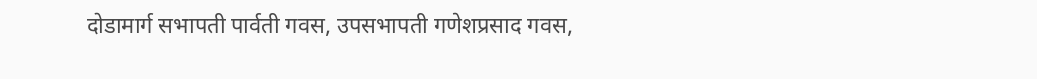दोडामार्ग सभापती पार्वती गवस, उपसभापती गणेशप्रसाद गवस,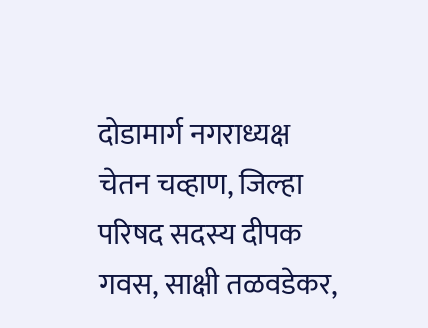दोडामार्ग नगराध्यक्ष चेतन चव्हाण, जिल्हा परिषद सदस्य दीपक गवस, साक्षी तळवडेकर,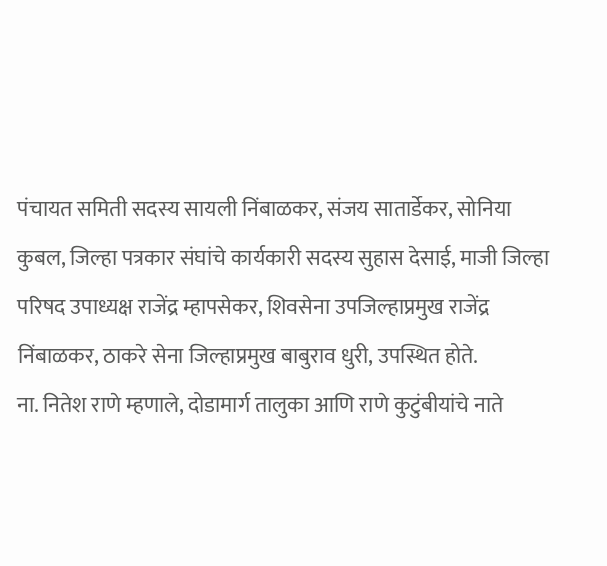पंचायत समिती सदस्य सायली निंबाळकर, संजय सातार्डेकर, सोनिया कुबल, जिल्हा पत्रकार संघांचे कार्यकारी सदस्य सुहास देसाई, माजी जिल्हा परिषद उपाध्यक्ष राजेंद्र म्हापसेकर, शिवसेना उपजिल्हाप्रमुख राजेंद्र निंबाळकर, ठाकरे सेना जिल्हाप्रमुख बाबुराव धुरी, उपस्थित होते.
ना. नितेश राणे म्हणाले, दोडामार्ग तालुका आणि राणे कुटुंबीयांचे नाते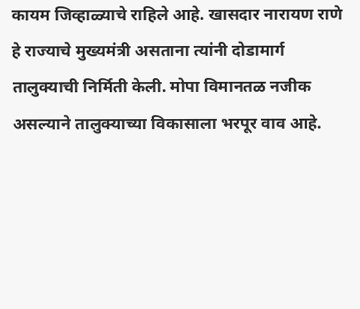कायम जिव्हाळ्याचे राहिले आहे. खासदार नारायण राणे हे राज्याचे मुख्यमंत्री असताना त्यांनी दोडामार्ग तालुक्याची निर्मिती केली. मोपा विमानतळ नजीक असल्याने तालुक्याच्या विकासाला भरपूर वाव आहे.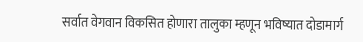सर्वात वेगवान विकसित होणारा तालुका म्हणून भविष्यात दोडामार्ग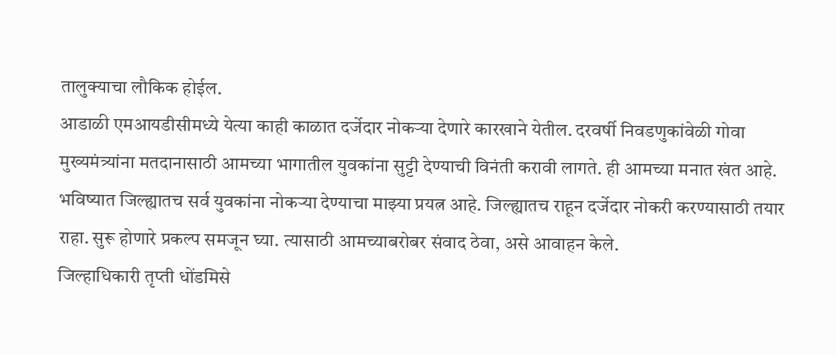तालुक्याचा लौकिक होईल.
आडाळी एमआयडीसीमध्ये येत्या काही काळात दर्जेदार नोकऱ्या देणारे कारखाने येतील. दरवर्षी निवडणुकांवेळी गोवा मुख्यमंत्र्यांना मतदानासाठी आमच्या भागातील युवकांना सुट्टी देण्याची विनंती करावी लागते. ही आमच्या मनात खंत आहे. भविष्यात जिल्ह्यातच सर्व युवकांना नोकऱ्या देण्याचा माझ्या प्रयत्न आहे. जिल्ह्यातच राहून दर्जेदार नोकरी करण्यासाठी तयार राहा. सुरू होणारे प्रकल्प समजून घ्या. त्यासाठी आमच्याबरोबर संवाद ठेवा, असे आवाहन केले.
जिल्हाधिकारी तृप्ती धोंडमिसे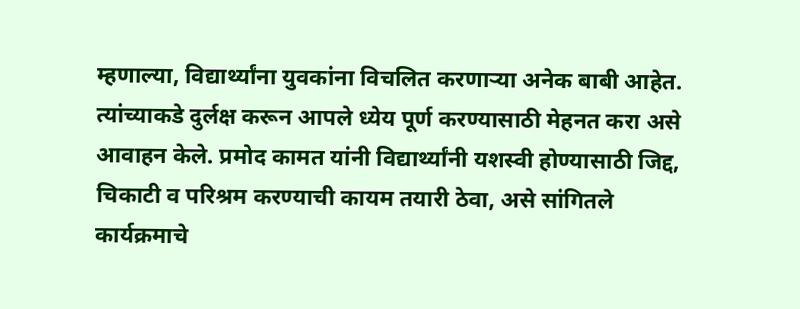म्हणाल्या, विद्यार्थ्यांना युवकांना विचलित करणाऱ्या अनेक बाबी आहेत. त्यांच्याकडे दुर्लक्ष करून आपले ध्येय पूर्ण करण्यासाठी मेहनत करा असे आवाहन केले. प्रमोद कामत यांनी विद्यार्थ्यांनी यशस्वी होण्यासाठी जिद्द, चिकाटी व परिश्रम करण्याची कायम तयारी ठेवा, असे सांगितले
कार्यक्रमाचे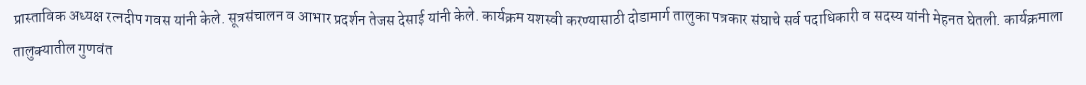प्रास्ताविक अध्यक्ष रत्नदीप गवस यांनी केले. सूत्रसंचालन व आभार प्रदर्शन तेजस देसाई यांनी केले. कार्यक्रम यशस्वी करण्यासाठी दोडामार्ग तालुका पत्रकार संघाचे सर्व पदाधिकारी व सदस्य यांनी मेहनत घेतली. कार्यक्रमाला तालुक्यातील गुणवंत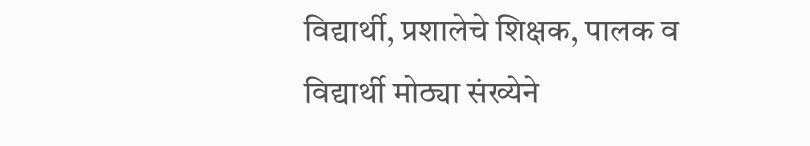विद्यार्थी, प्रशालेचे शिक्षक, पालक व विद्यार्थी मोठ्या संख्येने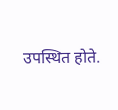उपस्थित होते.